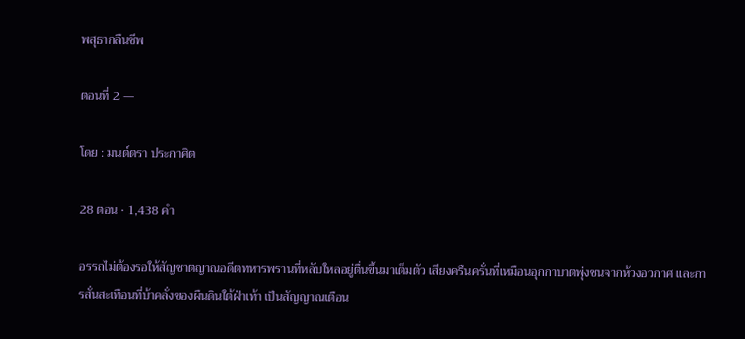พสุธากลืนชีพ

ตอนที่ 2 —

โดย : มนต์ตรา ประกาศิต

28 ตอน · 1,438 คำ

อรรถไม่ต้องรอให้สัญชาตญาณอดีตทหารพรานที่หลับใหลอยู่ตื่นขึ้นมาเต็มตัว เสียงครืนครั่นที่เหมือนอุกกาบาตพุ่งชนจากห้วงอวกาศ และการสั่นสะเทือนที่บ้าคลั่งของผืนดินใต้ฝ่าเท้า เป็นสัญญาณเตือน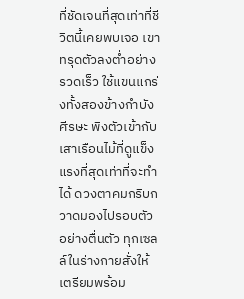ที่ชัดเจนที่สุดเท่าที่ชีวิตนี้เคยพบเจอ เขาทรุดตัวลงต่ำอย่างรวดเร็ว ใช้แขนแกร่งทั้งสองข้างกำบังศีรษะ พิงตัวเข้ากับเสาเรือนไม้ที่ดูแข็งแรงที่สุดเท่าที่จะทำได้ ดวงตาคมกริบกวาดมองไปรอบตัวอย่างตื่นตัว ‌ทุกเซลล์ในร่างกายสั่งให้เตรียมพร้อม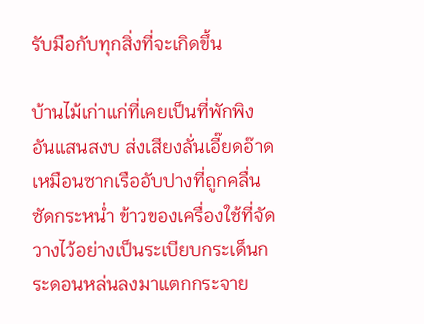รับมือกับทุกสิ่งที่จะเกิดขึ้น

บ้านไม้เก่าแก่ที่เคยเป็นที่พักพิงอันแสนสงบ ส่งเสียงลั่นเอี๊ยดอ๊าดเหมือนซากเรืออับปางที่ถูกคลื่นซัดกระหน่ำ ข้าวของเครื่องใช้ที่จัดวางไว้อย่างเป็นระเบียบกระเด็นกระดอนหล่นลงมาแตกกระจาย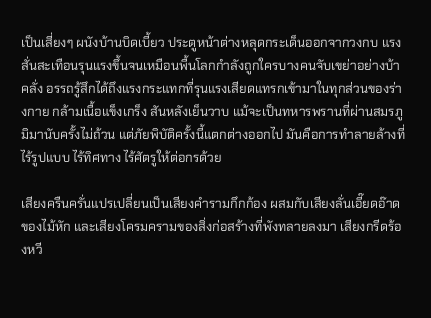เป็นเสี่ยงๆ ผนังบ้านบิดเบี้ยว ประตูหน้าต่างหลุดกระเด็นออกจากวงกบ แรงสั่นสะเทือนรุนแรงขึ้นจนเหมือนพื้นโลกกำลังถูกใครบางคนจับเขย่าอย่างบ้าคลั่ง อรรถรู้สึกได้ถึงแรงกระแทกที่รุนแรงเสียดแทรกเข้ามาในทุกส่วนของร่างกาย กล้ามเนื้อแข็งเกร็ง สันหลังเย็นวาบ แม้จะเป็นทหารพรานที่ผ่านสมรภูมิมานับครั้งไม่ถ้วน แต่ภัยพิบัติครั้งนี้แตกต่างออกไป มันคือการทำลายล้างที่ไร้รูปแบบ ไร้ทิศทาง ไร้ศัตรูให้ต่อกรด้วย

เสียงครืนครั่นแปรเปลี่ยนเป็นเสียงคำรามกึกก้อง ผสมกับเสียงลั่นเอี๊ยดอ๊าดของไม้หัก และเสียงโครมครามของสิ่งก่อสร้างที่พังทลายลงมา ‍เสียงกรีดร้องหวี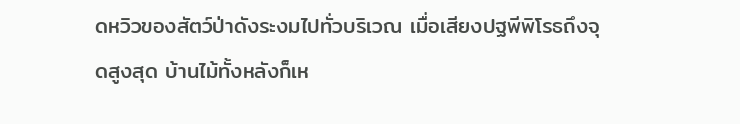ดหวิวของสัตว์ป่าดังระงมไปทั่วบริเวณ เมื่อเสียงปฐพีพิโรธถึงจุดสูงสุด บ้านไม้ทั้งหลังก็เห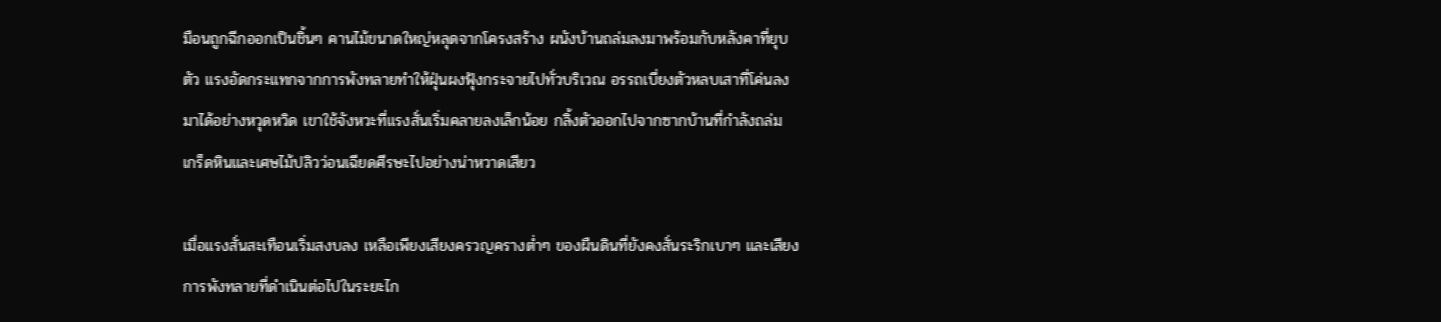มือนถูกฉีกออกเป็นชิ้นๆ คานไม้ขนาดใหญ่หลุดจากโครงสร้าง ผนังบ้านถล่มลงมาพร้อมกับหลังคาที่ยุบตัว แรงอัดกระแทกจากการพังทลายทำให้ฝุ่นผงฟุ้งกระจายไปทั่วบริเวณ อรรถเบี่ยงตัวหลบเสาที่โค่นลงมาได้อย่างหวุดหวิด เขาใช้จังหวะที่แรงสั่นเริ่มคลายลงเล็กน้อย ‌กลิ้งตัวออกไปจากซากบ้านที่กำลังถล่ม เกร็ดหินและเศษไม้ปลิวว่อนเฉียดศีรษะไปอย่างน่าหวาดเสียว

เมื่อแรงสั่นสะเทือนเริ่มสงบลง เหลือเพียงเสียงครวญครางต่ำๆ ของผืนดินที่ยังคงสั่นระริกเบาๆ และเสียงการพังทลายที่ดำเนินต่อไปในระยะไก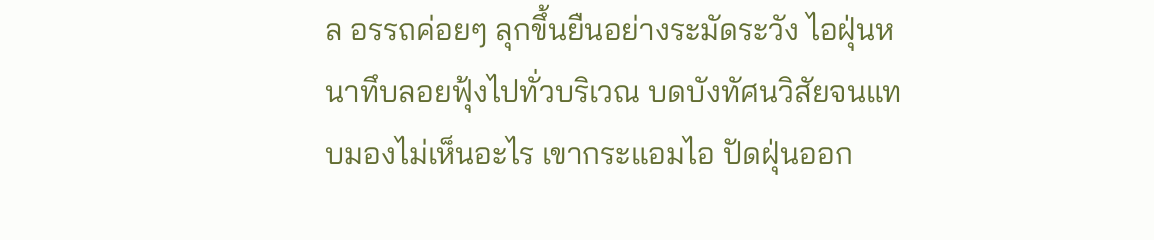ล อรรถค่อยๆ ลุกขึ้นยืนอย่างระมัดระวัง ไอฝุ่นหนาทึบลอยฟุ้งไปทั่วบริเวณ ‍บดบังทัศนวิสัยจนแทบมองไม่เห็นอะไร เขากระแอมไอ ปัดฝุ่นออก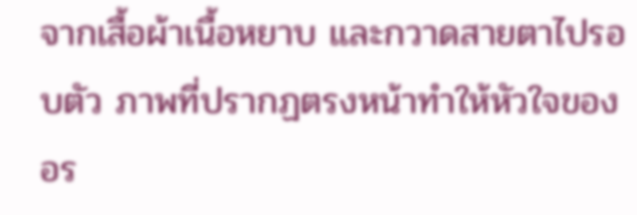จากเสื้อผ้าเนื้อหยาบ และกวาดสายตาไปรอบตัว ภาพที่ปรากฏตรงหน้าทำให้หัวใจของอร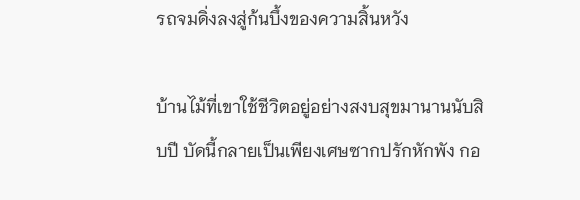รถจมดิ่งลงสู่ก้นบึ้งของความสิ้นหวัง

บ้านไม้ที่เขาใช้ชีวิตอยู่อย่างสงบสุขมานานนับสิบปี บัดนี้กลายเป็นเพียงเศษซากปรักหักพัง กอ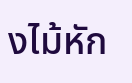งไม้หัก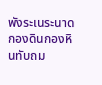พังระเนระนาด กองดินกองหินทับถม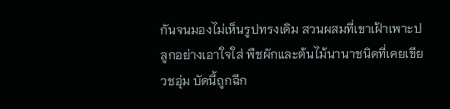กันจนมองไม่เห็นรูปทรงเดิม สวนผสมที่เขาเฝ้าเพาะปลูกอย่างเอาใจใส่ พืชผักและต้นไม้นานาชนิดที่เคยเขียวชอุ่ม บัดนี้ถูกฉีก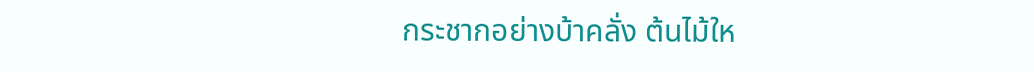กระชากอย่างบ้าคลั่ง ต้นไม้ให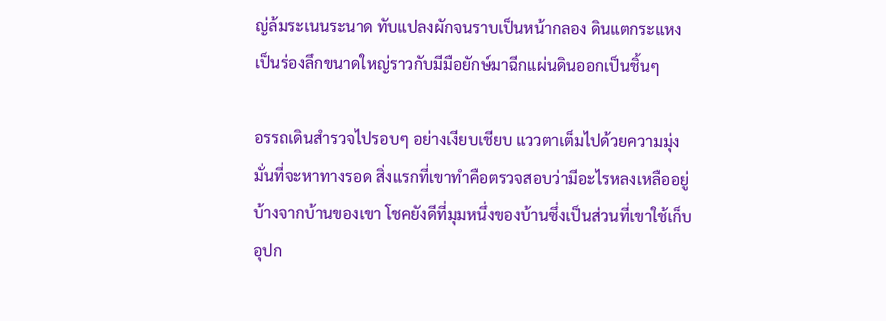ญ่ล้มระเนนระนาด ทับแปลงผักจนราบเป็นหน้ากลอง ดินแตกระแหงเป็นร่องลึกขนาดใหญ่ราวกับมีมือยักษ์มาฉีกแผ่นดินออกเป็นชิ้นๆ

อรรถเดินสำรวจไปรอบๆ อย่างเงียบเชียบ แววตาเต็มไปด้วยความมุ่งมั่นที่จะหาทางรอด สิ่งแรกที่เขาทำคือตรวจสอบว่ามีอะไรหลงเหลืออยู่บ้างจากบ้านของเขา โชคยังดีที่มุมหนึ่งของบ้านซึ่งเป็นส่วนที่เขาใช้เก็บอุปก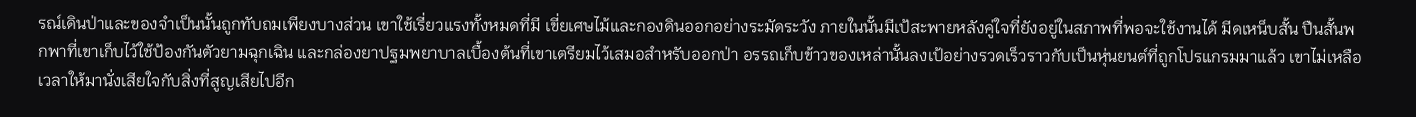รณ์เดินป่าและของจำเป็นนั้นถูกทับถมเพียงบางส่วน เขาใช้เรี่ยวแรงทั้งหมดที่มี เขี่ยเศษไม้และกองดินออกอย่างระมัดระวัง ภายในนั้นมีเป้สะพายหลังคู่ใจที่ยังอยู่ในสภาพที่พอจะใช้งานได้ มีดเหน็บสั้น ปืนสั้นพกพาที่เขาเก็บไว้ใช้ป้องกันตัวยามฉุกเฉิน และกล่องยาปฐมพยาบาลเบื้องต้นที่เขาเตรียมไว้เสมอสำหรับออกป่า อรรถเก็บข้าวของเหล่านั้นลงเป้อย่างรวดเร็วราวกับเป็นหุ่นยนต์ที่ถูกโปรแกรมมาแล้ว เขาไม่เหลือเวลาให้มานั่งเสียใจกับสิ่งที่สูญเสียไปอีก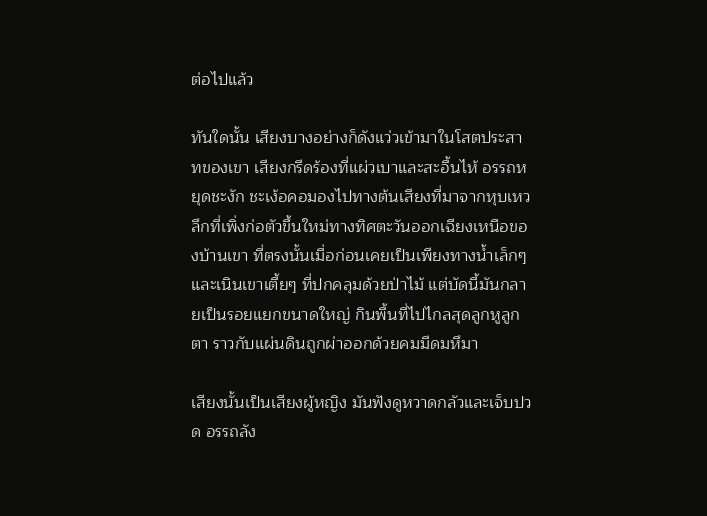ต่อไปแล้ว

ทันใดนั้น เสียงบางอย่างก็ดังแว่วเข้ามาในโสตประสาทของเขา เสียงกรีดร้องที่แผ่วเบาและสะอื้นไห้ อรรถหยุดชะงัก ชะเง้อคอมองไปทางต้นเสียงที่มาจากหุบเหวลึกที่เพิ่งก่อตัวขึ้นใหม่ทางทิศตะวันออกเฉียงเหนือของบ้านเขา ที่ตรงนั้นเมื่อก่อนเคยเป็นเพียงทางน้ำเล็กๆ และเนินเขาเตี้ยๆ ที่ปกคลุมด้วยป่าไม้ แต่บัดนี้มันกลายเป็นรอยแยกขนาดใหญ่ กินพื้นที่ไปไกลสุดลูกหูลูกตา ราวกับแผ่นดินถูกผ่าออกด้วยคมมีดมหึมา

เสียงนั้นเป็นเสียงผู้หญิง มันฟังดูหวาดกลัวและเจ็บปวด อรรถลัง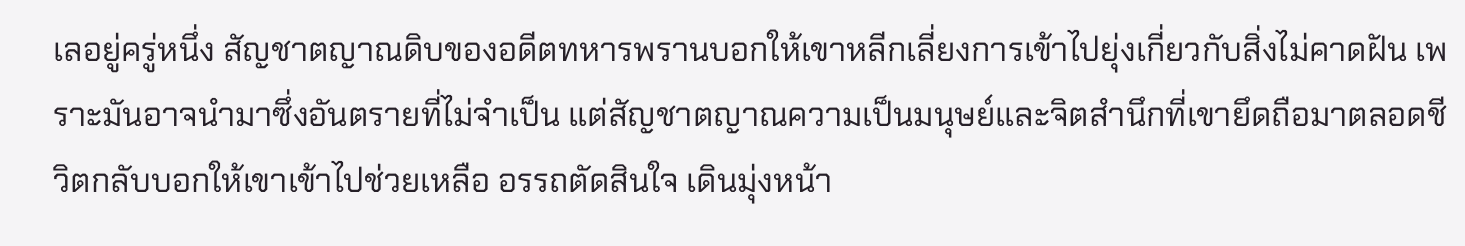เลอยู่ครู่หนึ่ง สัญชาตญาณดิบของอดีตทหารพรานบอกให้เขาหลีกเลี่ยงการเข้าไปยุ่งเกี่ยวกับสิ่งไม่คาดฝัน เพราะมันอาจนำมาซึ่งอันตรายที่ไม่จำเป็น แต่สัญชาตญาณความเป็นมนุษย์และจิตสำนึกที่เขายึดถือมาตลอดชีวิตกลับบอกให้เขาเข้าไปช่วยเหลือ อรรถตัดสินใจ เดินมุ่งหน้า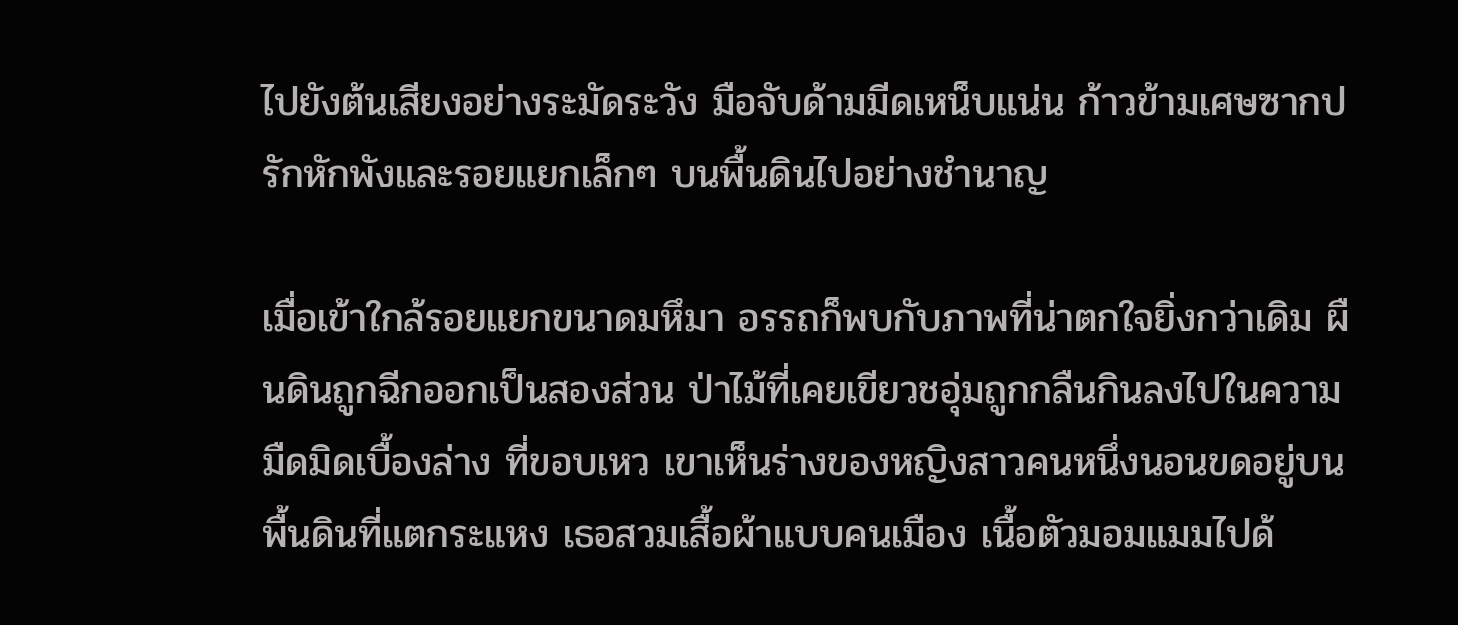ไปยังต้นเสียงอย่างระมัดระวัง มือจับด้ามมีดเหน็บแน่น ก้าวข้ามเศษซากปรักหักพังและรอยแยกเล็กๆ บนพื้นดินไปอย่างชำนาญ

เมื่อเข้าใกล้รอยแยกขนาดมหึมา อรรถก็พบกับภาพที่น่าตกใจยิ่งกว่าเดิม ผืนดินถูกฉีกออกเป็นสองส่วน ป่าไม้ที่เคยเขียวชอุ่มถูกกลืนกินลงไปในความมืดมิดเบื้องล่าง ที่ขอบเหว เขาเห็นร่างของหญิงสาวคนหนึ่งนอนขดอยู่บนพื้นดินที่แตกระแหง เธอสวมเสื้อผ้าแบบคนเมือง เนื้อตัวมอมแมมไปด้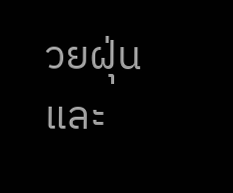วยฝุ่นและ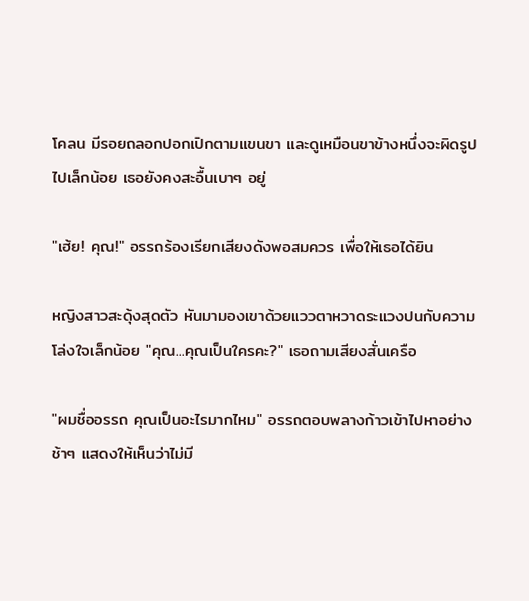โคลน มีรอยถลอกปอกเปิกตามแขนขา และดูเหมือนขาข้างหนึ่งจะผิดรูปไปเล็กน้อย เธอยังคงสะอื้นเบาๆ อยู่

"เฮ้ย! คุณ!" อรรถร้องเรียกเสียงดังพอสมควร เพื่อให้เธอได้ยิน

หญิงสาวสะดุ้งสุดตัว หันมามองเขาด้วยแววตาหวาดระแวงปนกับความโล่งใจเล็กน้อย "คุณ...คุณเป็นใครคะ?" เธอถามเสียงสั่นเครือ

"ผมชื่ออรรถ คุณเป็นอะไรมากไหม" อรรถตอบพลางก้าวเข้าไปหาอย่างช้าๆ แสดงให้เห็นว่าไม่มี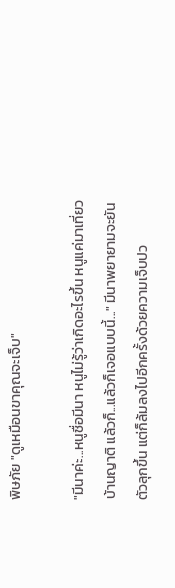พิษภัย "ดูเหมือนขาคุณจะเจ็บ"

"มีนาค่ะ...หนูชื่อมีนา หนูไม่รู้ว่าเกิดอะไรขึ้น หนูแค่มาเที่ยวบ้านญาติ แล้วก็...แล้วก็เจอแบบนี้..." มีนาพยายามจะยันตัวลุกขึ้น แต่ก็ล้มลงไปอีกครั้งด้วยความเจ็บปว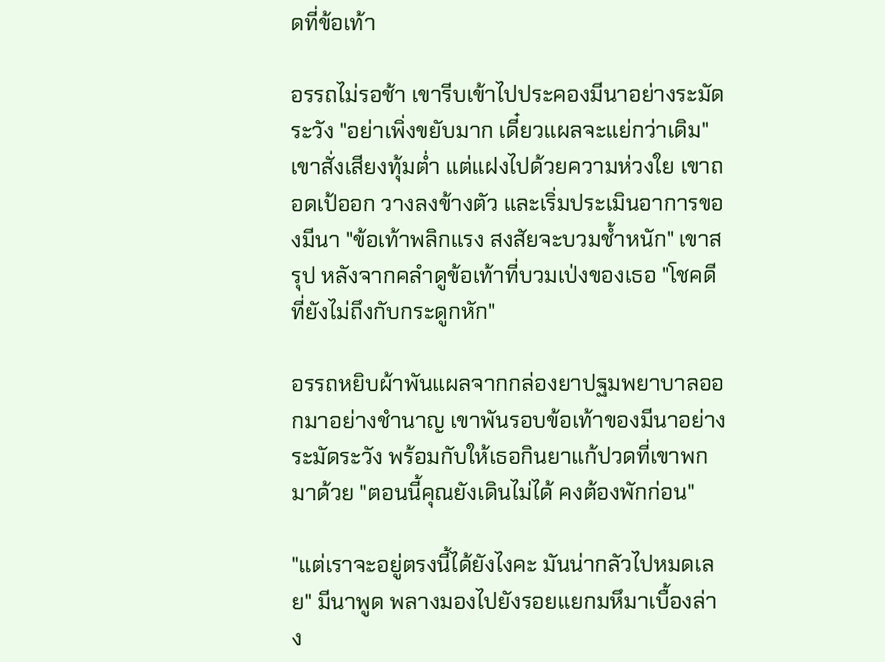ดที่ข้อเท้า

อรรถไม่รอช้า เขารีบเข้าไปประคองมีนาอย่างระมัดระวัง "อย่าเพิ่งขยับมาก เดี๋ยวแผลจะแย่กว่าเดิม" เขาสั่งเสียงทุ้มต่ำ แต่แฝงไปด้วยความห่วงใย เขาถอดเป้ออก วางลงข้างตัว และเริ่มประเมินอาการของมีนา "ข้อเท้าพลิกแรง สงสัยจะบวมช้ำหนัก" เขาสรุป หลังจากคลำดูข้อเท้าที่บวมเป่งของเธอ "โชคดีที่ยังไม่ถึงกับกระดูกหัก"

อรรถหยิบผ้าพันแผลจากกล่องยาปฐมพยาบาลออกมาอย่างชำนาญ เขาพันรอบข้อเท้าของมีนาอย่างระมัดระวัง พร้อมกับให้เธอกินยาแก้ปวดที่เขาพกมาด้วย "ตอนนี้คุณยังเดินไม่ได้ คงต้องพักก่อน"

"แต่เราจะอยู่ตรงนี้ได้ยังไงคะ มันน่ากลัวไปหมดเลย" มีนาพูด พลางมองไปยังรอยแยกมหึมาเบื้องล่าง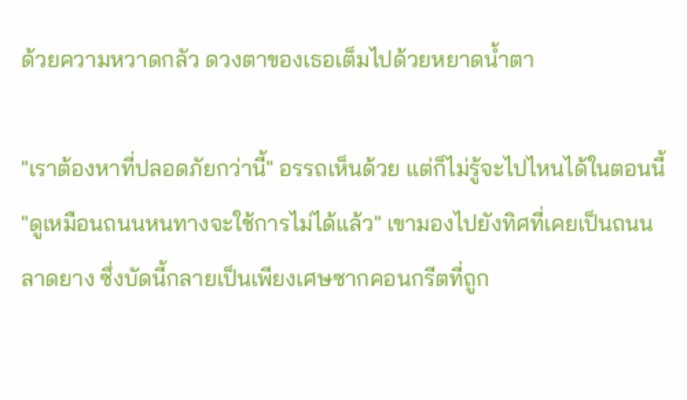ด้วยความหวาดกลัว ดวงตาของเธอเต็มไปด้วยหยาดน้ำตา

"เราต้องหาที่ปลอดภัยกว่านี้" อรรถเห็นด้วย แต่ก็ไม่รู้จะไปไหนได้ในตอนนี้ "ดูเหมือนถนนหนทางจะใช้การไม่ได้แล้ว" เขามองไปยังทิศที่เคยเป็นถนนลาดยาง ซึ่งบัดนี้กลายเป็นเพียงเศษซากคอนกรีตที่ถูก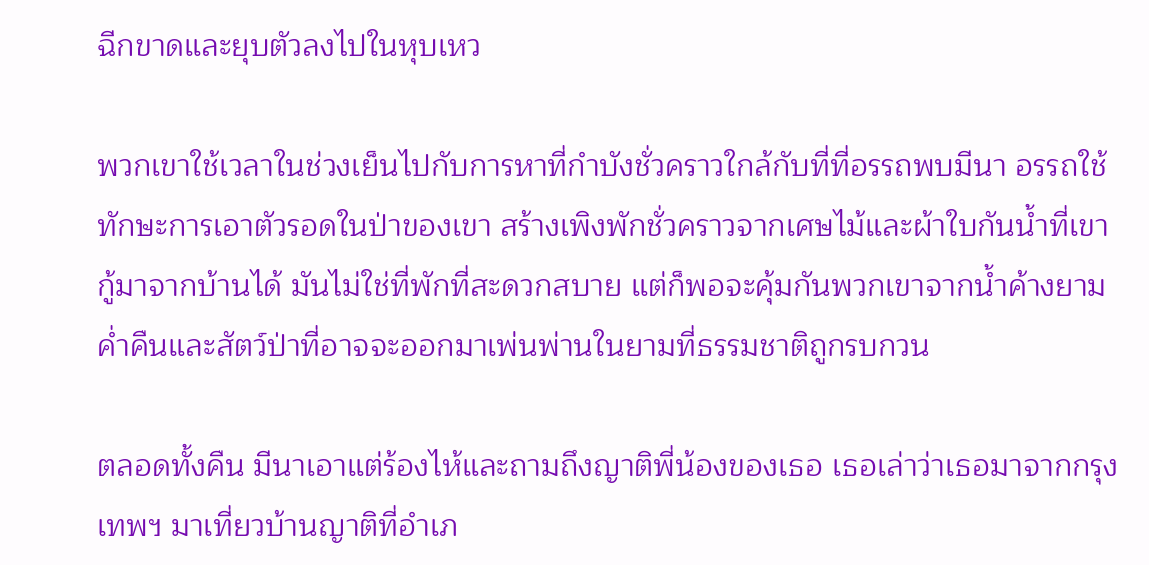ฉีกขาดและยุบตัวลงไปในหุบเหว

พวกเขาใช้เวลาในช่วงเย็นไปกับการหาที่กำบังชั่วคราวใกล้กับที่ที่อรรถพบมีนา อรรถใช้ทักษะการเอาตัวรอดในป่าของเขา สร้างเพิงพักชั่วคราวจากเศษไม้และผ้าใบกันน้ำที่เขากู้มาจากบ้านได้ มันไม่ใช่ที่พักที่สะดวกสบาย แต่ก็พอจะคุ้มกันพวกเขาจากน้ำค้างยามค่ำคืนและสัตว์ป่าที่อาจจะออกมาเพ่นพ่านในยามที่ธรรมชาติถูกรบกวน

ตลอดทั้งคืน มีนาเอาแต่ร้องไห้และถามถึงญาติพี่น้องของเธอ เธอเล่าว่าเธอมาจากกรุงเทพฯ มาเที่ยวบ้านญาติที่อำเภ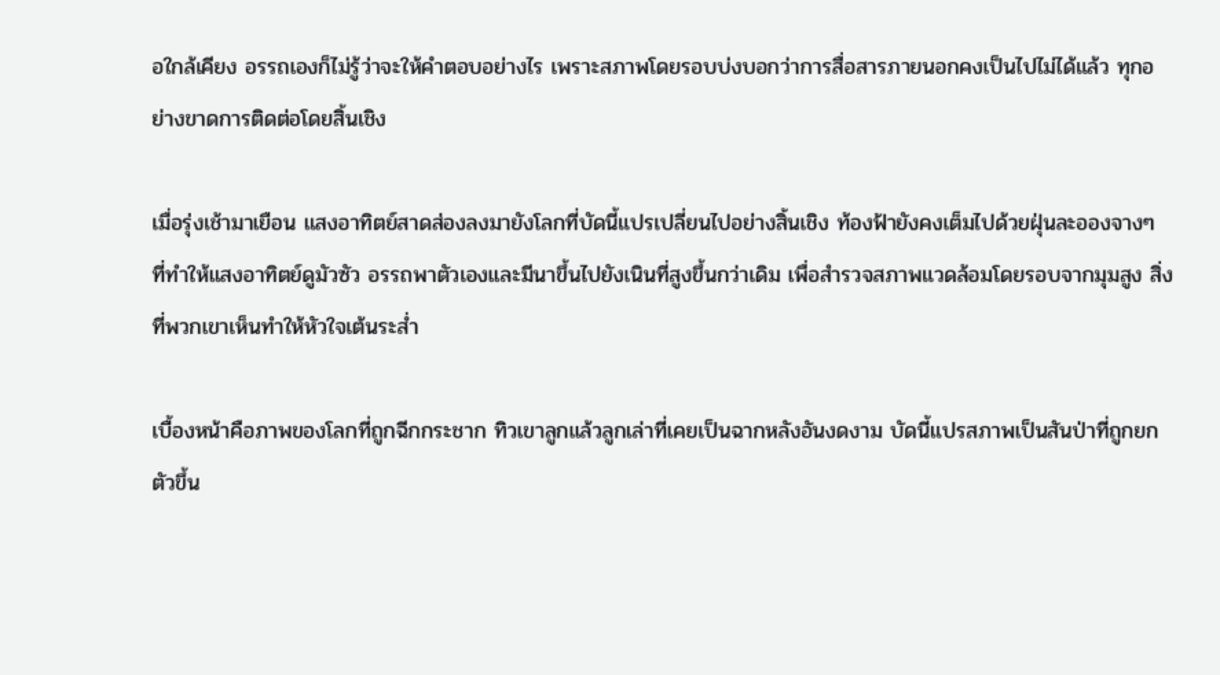อใกล้เคียง อรรถเองก็ไม่รู้ว่าจะให้คำตอบอย่างไร เพราะสภาพโดยรอบบ่งบอกว่าการสื่อสารภายนอกคงเป็นไปไม่ได้แล้ว ทุกอย่างขาดการติดต่อโดยสิ้นเชิง

เมื่อรุ่งเช้ามาเยือน แสงอาทิตย์สาดส่องลงมายังโลกที่บัดนี้แปรเปลี่ยนไปอย่างสิ้นเชิง ท้องฟ้ายังคงเต็มไปด้วยฝุ่นละอองจางๆ ที่ทำให้แสงอาทิตย์ดูมัวซัว อรรถพาตัวเองและมีนาขึ้นไปยังเนินที่สูงขึ้นกว่าเดิม เพื่อสำรวจสภาพแวดล้อมโดยรอบจากมุมสูง สิ่งที่พวกเขาเห็นทำให้หัวใจเต้นระส่ำ

เบื้องหน้าคือภาพของโลกที่ถูกฉีกกระชาก ทิวเขาลูกแล้วลูกเล่าที่เคยเป็นฉากหลังอันงดงาม บัดนี้แปรสภาพเป็นสันป่าที่ถูกยกตัวขึ้น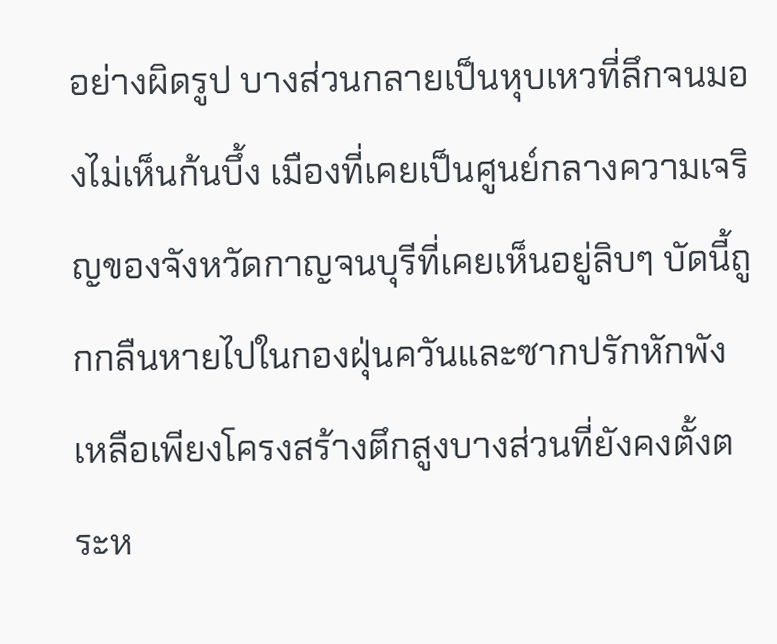อย่างผิดรูป บางส่วนกลายเป็นหุบเหวที่ลึกจนมองไม่เห็นก้นบึ้ง เมืองที่เคยเป็นศูนย์กลางความเจริญของจังหวัดกาญจนบุรีที่เคยเห็นอยู่ลิบๆ บัดนี้ถูกกลืนหายไปในกองฝุ่นควันและซากปรักหักพัง เหลือเพียงโครงสร้างตึกสูงบางส่วนที่ยังคงตั้งตระห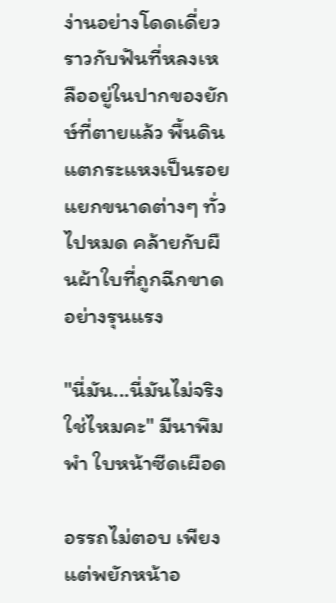ง่านอย่างโดดเดี่ยว ราวกับฟันที่หลงเหลืออยู่ในปากของยักษ์ที่ตายแล้ว พื้นดินแตกระแหงเป็นรอยแยกขนาดต่างๆ ทั่วไปหมด คล้ายกับผืนผ้าใบที่ถูกฉีกขาดอย่างรุนแรง

"นี่มัน...นี่มันไม่จริงใช่ไหมคะ" มีนาพึมพำ ใบหน้าซีดเผือด

อรรถไม่ตอบ เพียงแต่พยักหน้าอ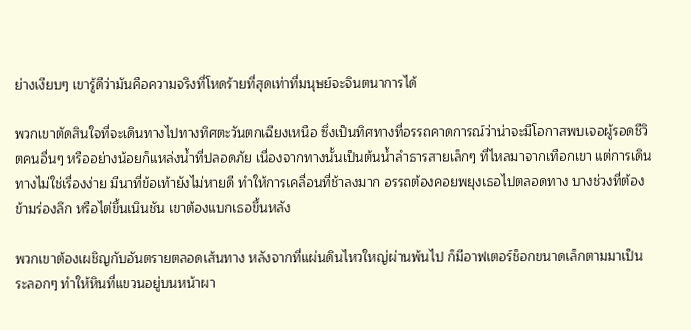ย่างเงียบๆ เขารู้ดีว่ามันคือความจริงที่โหดร้ายที่สุดเท่าที่มนุษย์จะจินตนาการได้

พวกเขาตัดสินใจที่จะเดินทางไปทางทิศตะวันตกเฉียงเหนือ ซึ่งเป็นทิศทางที่อรรถคาดการณ์ว่าน่าจะมีโอกาสพบเจอผู้รอดชีวิตคนอื่นๆ หรืออย่างน้อยก็แหล่งน้ำที่ปลอดภัย เนื่องจากทางนั้นเป็นต้นน้ำลำธารสายเล็กๆ ที่ไหลมาจากเทือกเขา แต่การเดินทางไม่ใช่เรื่องง่าย มีนาที่ข้อเท้ายังไม่หายดี ทำให้การเคลื่อนที่ช้าลงมาก อรรถต้องคอยพยุงเธอไปตลอดทาง บางช่วงที่ต้องข้ามร่องลึก หรือไต่ขึ้นเนินชัน เขาต้องแบกเธอขึ้นหลัง

พวกเขาต้องเผชิญกับอันตรายตลอดเส้นทาง หลังจากที่แผ่นดินไหวใหญ่ผ่านพ้นไป ก็มีอาฟเตอร์ช็อกขนาดเล็กตามมาเป็นระลอกๆ ทำให้หินที่แขวนอยู่บนหน้าผา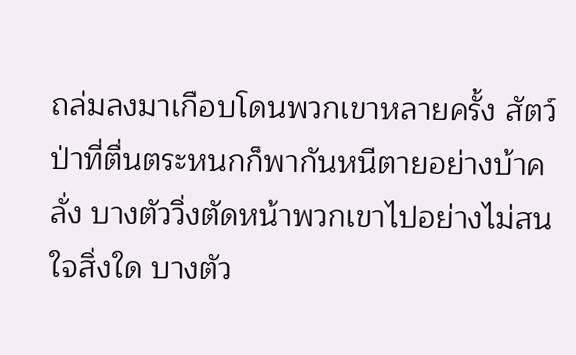ถล่มลงมาเกือบโดนพวกเขาหลายครั้ง สัตว์ป่าที่ตื่นตระหนกก็พากันหนีตายอย่างบ้าคลั่ง บางตัววิ่งตัดหน้าพวกเขาไปอย่างไม่สนใจสิ่งใด บางตัว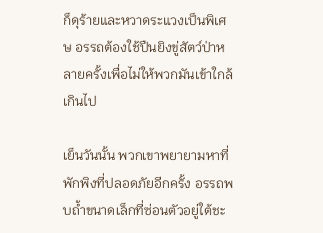ก็ดุร้ายและหวาดระแวงเป็นพิเศษ อรรถต้องใช้ปืนยิงขู่สัตว์ป่าหลายครั้งเพื่อไม่ให้พวกมันเข้าใกล้เกินไป

เย็นวันนั้น พวกเขาพยายามหาที่พักพิงที่ปลอดภัยอีกครั้ง อรรถพบถ้ำขนาดเล็กที่ซ่อนตัวอยู่ใต้ชะ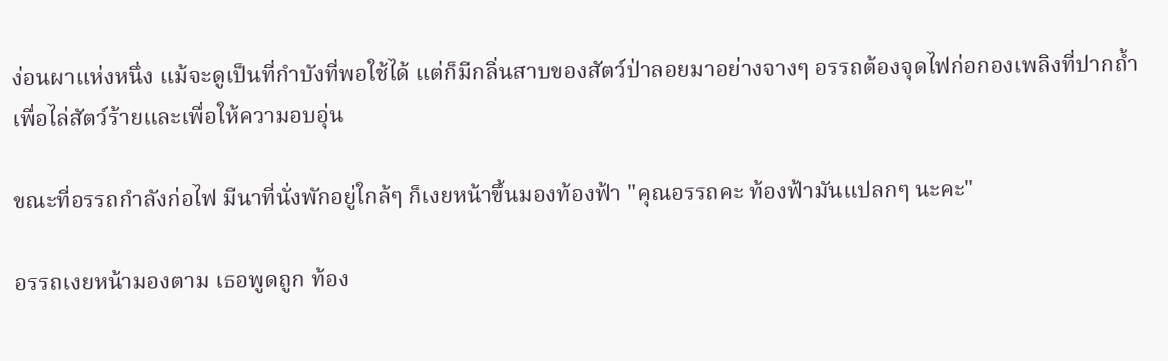ง่อนผาแห่งหนึ่ง แม้จะดูเป็นที่กำบังที่พอใช้ได้ แต่ก็มีกลิ่นสาบของสัตว์ป่าลอยมาอย่างจางๆ อรรถต้องจุดไฟก่อกองเพลิงที่ปากถ้ำเพื่อไล่สัตว์ร้ายและเพื่อให้ความอบอุ่น

ขณะที่อรรถกำลังก่อไฟ มีนาที่นั่งพักอยู่ใกล้ๆ ก็เงยหน้าขึ้นมองท้องฟ้า "คุณอรรถคะ ท้องฟ้ามันแปลกๆ นะคะ"

อรรถเงยหน้ามองตาม เธอพูดถูก ท้อง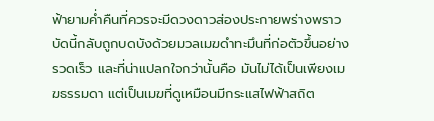ฟ้ายามค่ำคืนที่ควรจะมีดวงดาวส่องประกายพร่างพราว บัดนี้กลับถูกบดบังด้วยมวลเมฆดำทะมึนที่ก่อตัวขึ้นอย่างรวดเร็ว และที่น่าแปลกใจกว่านั้นคือ มันไม่ได้เป็นเพียงเมฆธรรมดา แต่เป็นเมฆที่ดูเหมือนมีกระแสไฟฟ้าสถิต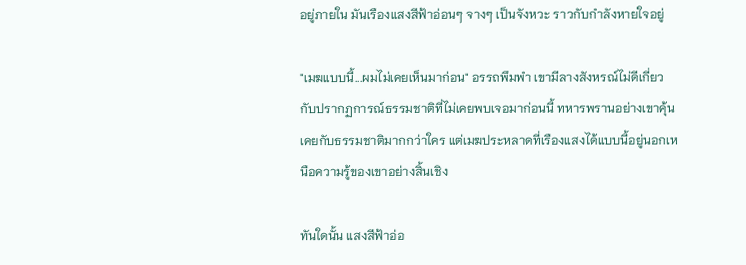อยู่ภายใน มันเรืองแสงสีฟ้าอ่อนๆ จางๆ เป็นจังหวะ ราวกับกำลังหายใจอยู่

"เมฆแบบนี้...ผมไม่เคยเห็นมาก่อน" อรรถพึมพำ เขามีลางสังหรณ์ไม่ดีเกี่ยวกับปรากฏการณ์ธรรมชาติที่ไม่เคยพบเจอมาก่อนนี้ ทหารพรานอย่างเขาคุ้นเคยกับธรรมชาติมากกว่าใคร แต่เมฆประหลาดที่เรืองแสงได้แบบนี้อยู่นอกเหนือความรู้ของเขาอย่างสิ้นเชิง

ทันใดนั้น แสงสีฟ้าอ่อ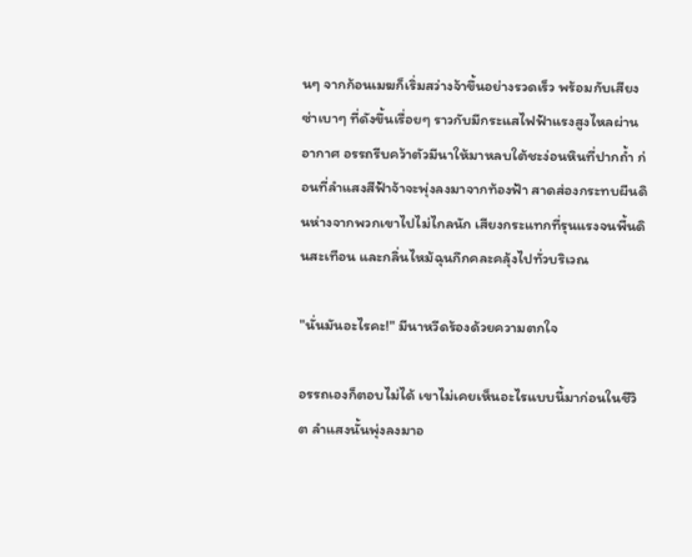นๆ จากก้อนเมฆก็เริ่มสว่างจ้าขึ้นอย่างรวดเร็ว พร้อมกับเสียงซ่าเบาๆ ที่ดังขึ้นเรื่อยๆ ราวกับมีกระแสไฟฟ้าแรงสูงไหลผ่านอากาศ อรรถรีบคว้าตัวมีนาให้มาหลบใต้ชะง่อนหินที่ปากถ้ำ ก่อนที่ลำแสงสีฟ้าจ้าจะพุ่งลงมาจากท้องฟ้า สาดส่องกระทบผืนดินห่างจากพวกเขาไปไม่ไกลนัก เสียงกระแทกที่รุนแรงจนพื้นดินสะเทือน และกลิ่นไหม้ฉุนกึกคละคลุ้งไปทั่วบริเวณ

"นั่นมันอะไรคะ!" มีนาหวีดร้องด้วยความตกใจ

อรรถเองก็ตอบไม่ได้ เขาไม่เคยเห็นอะไรแบบนี้มาก่อนในชีวิต ลำแสงนั้นพุ่งลงมาอ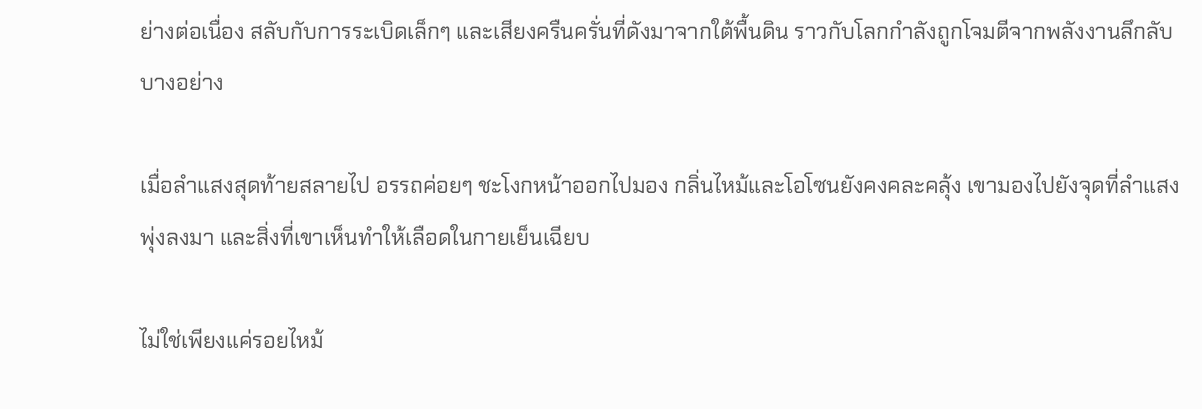ย่างต่อเนื่อง สลับกับการระเบิดเล็กๆ และเสียงครืนครั่นที่ดังมาจากใต้พื้นดิน ราวกับโลกกำลังถูกโจมตีจากพลังงานลึกลับบางอย่าง

เมื่อลำแสงสุดท้ายสลายไป อรรถค่อยๆ ชะโงกหน้าออกไปมอง กลิ่นไหม้และโอโซนยังคงคละคลุ้ง เขามองไปยังจุดที่ลำแสงพุ่งลงมา และสิ่งที่เขาเห็นทำให้เลือดในกายเย็นเฉียบ

ไม่ใช่เพียงแค่รอยไหม้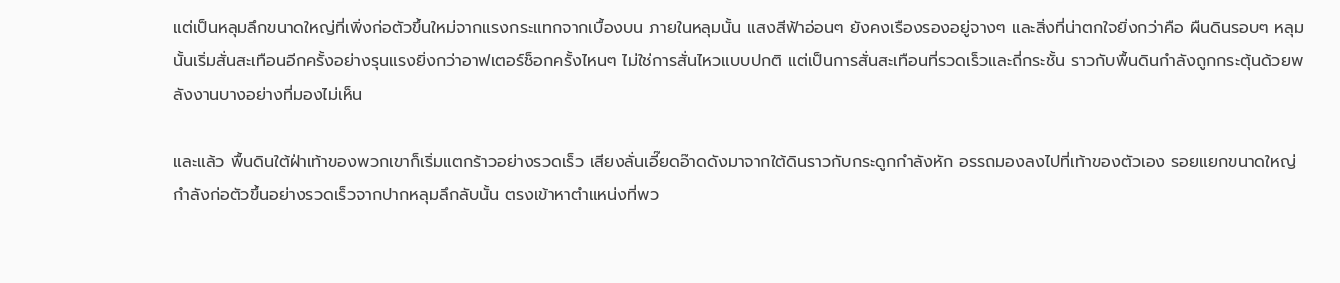แต่เป็นหลุมลึกขนาดใหญ่ที่เพิ่งก่อตัวขึ้นใหม่จากแรงกระแทกจากเบื้องบน ภายในหลุมนั้น แสงสีฟ้าอ่อนๆ ยังคงเรืองรองอยู่จางๆ และสิ่งที่น่าตกใจยิ่งกว่าคือ ผืนดินรอบๆ หลุมนั้นเริ่มสั่นสะเทือนอีกครั้งอย่างรุนแรงยิ่งกว่าอาฟเตอร์ช็อกครั้งไหนๆ ไม่ใช่การสั่นไหวแบบปกติ แต่เป็นการสั่นสะเทือนที่รวดเร็วและถี่กระชั้น ราวกับพื้นดินกำลังถูกกระตุ้นด้วยพลังงานบางอย่างที่มองไม่เห็น

และแล้ว พื้นดินใต้ฝ่าเท้าของพวกเขาก็เริ่มแตกร้าวอย่างรวดเร็ว เสียงลั่นเอี๊ยดอ๊าดดังมาจากใต้ดินราวกับกระดูกกำลังหัก อรรถมองลงไปที่เท้าของตัวเอง รอยแยกขนาดใหญ่กำลังก่อตัวขึ้นอย่างรวดเร็วจากปากหลุมลึกลับนั้น ตรงเข้าหาตำแหน่งที่พว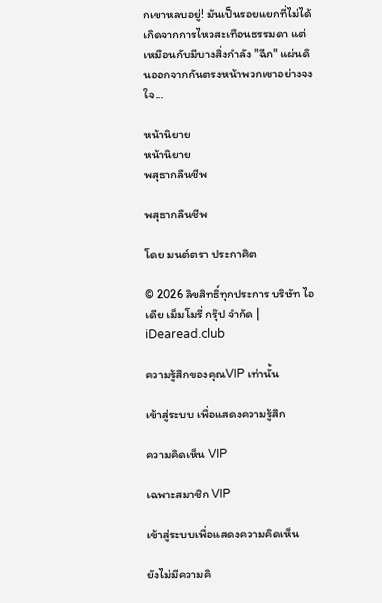กเขาหลบอยู่! มันเป็นรอยแยกที่ไม่ได้เกิดจากการไหวสะเทือนธรรมดา แต่เหมือนกับมีบางสิ่งกำลัง "ฉีก" แผ่นดินออกจากกันตรงหน้าพวกเขาอย่างจงใจ...

หน้านิยาย
หน้านิยาย
พสุธากลืนชีพ

พสุธากลืนชีพ

โดย มนต์ตรา ประกาศิต

© 2026 ลิขสิทธิ์ทุกประการ บริษัท ไอเดีย เม็มโมรี่ กรุ๊ป จำกัด | iDearead.club

ความรู้สึกของคุณVIP เท่านั้น

เข้าสู่ระบบ เพื่อแสดงความรู้สึก

ความคิดเห็น VIP

เฉพาะสมาชิก VIP

เข้าสู่ระบบเพื่อแสดงความคิดเห็น

ยังไม่มีความคิ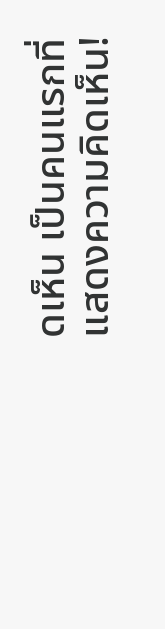ดเห็น เป็นคนแรกที่แสดงความคิดเห็น!